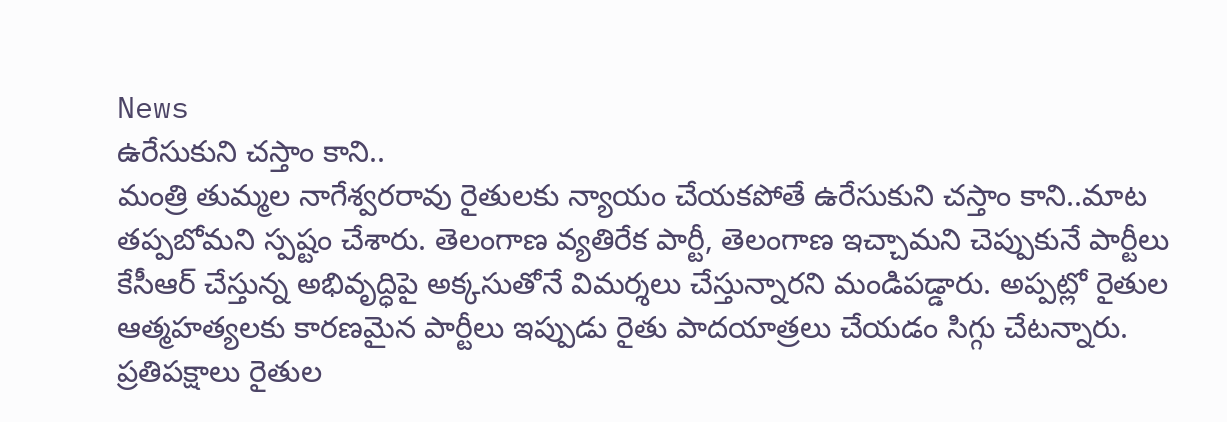News
ఉరేసుకుని చస్తాం కాని..
మంత్రి తుమ్మల నాగేశ్వరరావు రైతులకు న్యాయం చేయకపోతే ఉరేసుకుని చస్తాం కాని..మాట తప్పబోమని స్పష్టం చేశారు. తెలంగాణ వ్యతిరేక పార్టీ, తెలంగాణ ఇచ్చామని చెప్పుకునే పార్టీలు కేసీఆర్ చేస్తున్న అభివృద్ధిపై అక్కసుతోనే విమర్శలు చేస్తున్నారని మండిపడ్డారు. అప్పట్లో రైతుల ఆత్మహత్యలకు కారణమైన పార్టీలు ఇప్పుడు రైతు పాదయాత్రలు చేయడం సిగ్గు చేటన్నారు. ప్రతిపక్షాలు రైతుల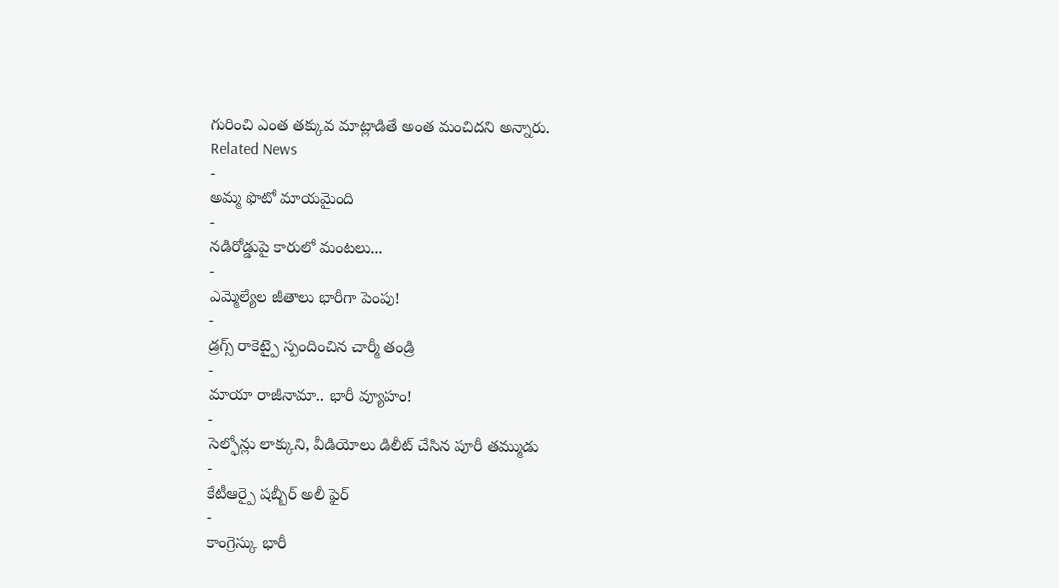గురించి ఎంత తక్కువ మాట్లాడితే అంత మంచిదని అన్నారు.
Related News
-
అమ్మ ఫొటో మాయమైంది
-
నడిరోడ్డుపై కారులో మంటలు...
-
ఎమ్మెల్యేల జీతాలు భారీగా పెంపు!
-
డ్రగ్స్ రాకెట్పై స్పందించిన చార్మీ తండ్రి
-
మాయా రాజీనామా.. భారీ వ్యూహం!
-
సెల్ఫోన్లు లాక్కుని, వీడియోలు డిలీట్ చేసిన పూరీ తమ్ముడు
-
కేటీఆర్పై షబ్బీర్ అలీ ఫైర్
-
కాంగ్రెస్కు భారీ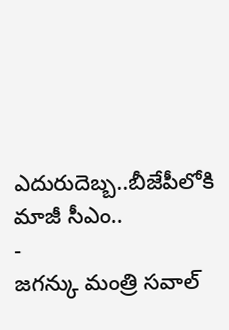ఎదురుదెబ్బ..బీజేపీలోకి మాజీ సీఎం..
-
జగన్కు మంత్రి సవాల్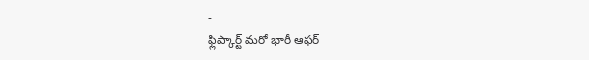-
ఫ్లిప్కార్ట్ మరో భారీ ఆఫర్